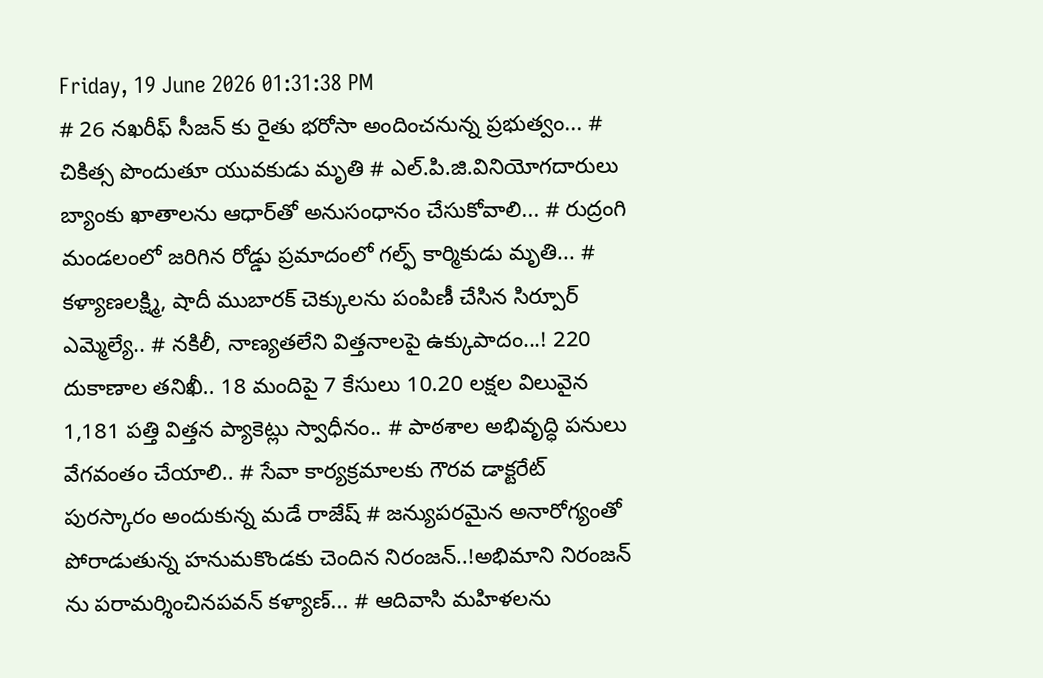Friday, 19 June 2026 01:31:38 PM
# 26 నఖరీఫ్ సీజన్ కు రైతు భరోసా అందించనున్న ప్రభుత్వం... # చికిత్స పొందుతూ యువకుడు మృతి # ఎల్.పి.జి.వినియోగదారులు బ్యాంకు ఖాతాలను ఆధార్‌తో అనుసంధానం చేసుకోవాలి... # రుద్రంగి మండలంలో జరిగిన రోడ్డు ప్రమాదంలో గల్ఫ్ కార్మికుడు మృతి... # కళ్యాణలక్ష్మి, షాదీ ముబారక్ చెక్కులను పంపిణీ చేసిన సిర్పూర్ ఎమ్మెల్యే.. # నకిలీ, నాణ్యతలేని విత్తనాలపై ఉక్కుపాదం...! 220 దుకాణాల తనిఖీ.. 18 మందిపై 7 కేసులు 10.20 లక్షల విలువైన 1,181 పత్తి విత్తన ప్యాకెట్లు స్వాధీనం.. # పాఠశాల అభివృద్ధి పనులు వేగవంతం చేయాలి.. # సేవా కార్యక్రమాలకు గౌరవ డాక్టరేట్ పురస్కారం అందుకున్న మడే రాజేష్ # జన్యుపరమైన అనారోగ్యంతో పోరాడుతున్న హనుమకొండకు చెందిన నిరంజన్..!అభిమాని నిరంజన్ ను పరామర్శించినపవన్ కళ్యాణ్... # ఆదివాసి మహిళలను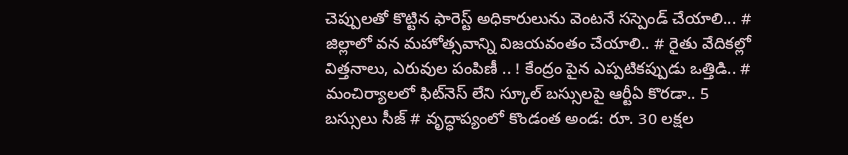చెప్పులతో కొట్టిన ఫారెస్ట్ అధికారులును వెంటనే సస్పెండ్ చేయాలి... # జిల్లాలో వన మహోత్సవాన్ని విజయవంతం చేయాలి.. # రైతు వేదికల్లో విత్తనాలు, ఎరువుల పంపిణీ .. ! కేంద్రం పైన ఎప్పటికప్పుడు ఒత్తిడి.. # మంచిర్యాలలో ఫిట్‌నెస్ లేని స్కూల్ బస్సులపై ఆర్టీఏ కొరడా.. 5 బస్సులు సీజ్ # వృద్ధాప్యంలో కొండంత అండ: రూ. 30 లక్షల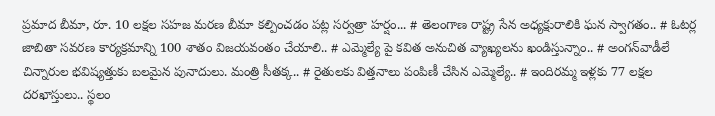ప్రమాద బీమా, రూ. 10 లక్షల సహజ మరణ బీమా కల్పించడం పట్ల సర్వత్రా హర్షం... # తెలంగాణ రాష్ట్ర సేన అధ్యక్షురాలికి ఘన స్వాగతం.. # ఓటర్ల జాబితా సవరణ కార్యక్రమాన్ని 100 శాతం విజయవంతం చేయాలి.. # ఎమ్మెల్యే పై కవిత అనుచిత వ్యాఖ్యలను ఖండిస్తున్నాం.. # అంగన్‌వాడీలే చిన్నారుల భవిష్యత్తుకు బలమైన పునాదులు. మంత్రి సీతక్క.. # రైతులకు విత్తనాలు పంపిణీ చేసిన ఎమ్మెల్యే.. # ఇందిరమ్మ ఇళ్లకు 77 లక్షల దరఖాస్తులు.. స్థలం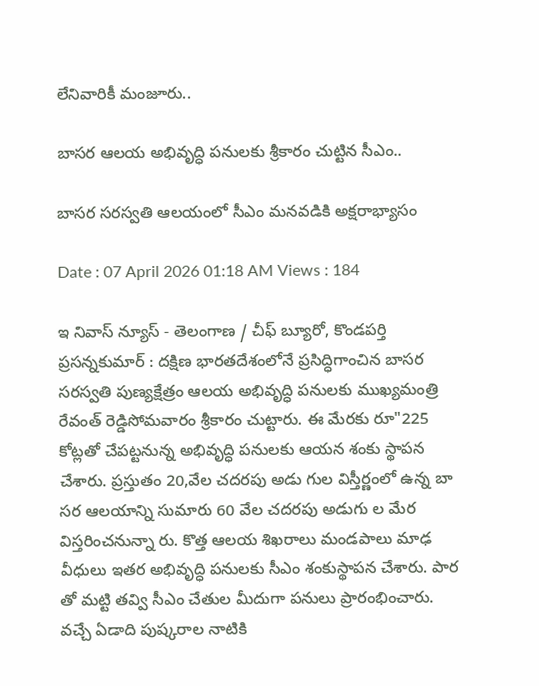లేనివారికీ మంజూరు..

బాసర ఆలయ అభివృద్ధి పనులకు శ్రీకారం చుట్టిన సీఎం..

బాసర సరస్వతి ఆలయంలో సీఎం మనవడికి అక్షరాభ్యాసం

Date : 07 April 2026 01:18 AM Views : 184

ఇ నివాస్ న్యూస్ - తెలంగాణ / చీఫ్ బ్యూరో, కొండపర్తి ప్రసన్నకుమార్ : దక్షిణ భారతదేశంలోనే ప్రసిద్ధిగాంచిన బాసర సరస్వతి పుణ్యక్షేత్రం ఆలయ అభివృద్ధి పనులకు ముఖ్యమంత్రి రేవంత్ రెడ్డిసోమవారం శ్రీకారం చుట్టారు. ఈ మేరకు రూ"225 కోట్లతో చేపట్టనున్న అభివృద్ధి పనులకు ఆయన శంకు స్థాపన చేశారు. ప్రస్తుతం 20,వేల చదరపు అడు గుల విస్తీర్ణంలో ఉన్న బా సర ఆలయాన్ని సుమారు 60 వేల చదరపు అడుగు ల మేర విస్తరించనున్నా రు. కొత్త ఆలయ శిఖరాలు మండపాలు మాఢ వీధులు ఇతర అభివృద్ధి పనులకు సీఎం శంకుస్థాపన చేశారు. పార తో మట్టి తవ్వి సీఎం చేతుల మీదుగా పనులు ప్రారంభించారు. వచ్చే ఏడాది పుష్కరాల నాటికి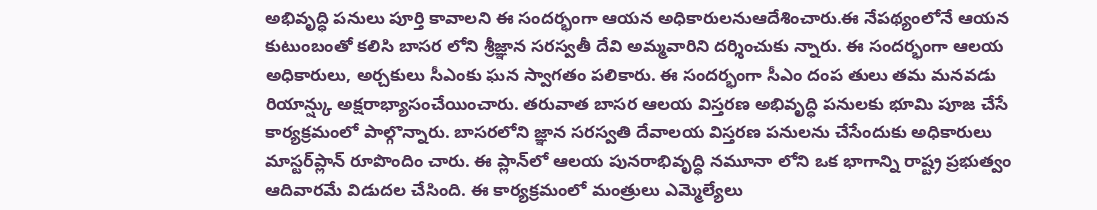అభివృద్ధి పనులు పూర్తి కావాలని ఈ సందర్భంగా ఆయన అధికారులనుఆదేశించారు.ఈ నేపథ్యంలోనే ఆయన కుటుంబంతో కలిసి బాసర లోని శ్రీజ్ఞాన సరస్వతీ దేవి అమ్మవారిని దర్శించుకు న్నారు. ఈ సందర్భంగా ఆలయ అధికారులు, అర్చకులు సీఎంకు ఘన స్వాగతం పలికారు. ఈ సందర్భంగా సీఎం దంప తులు తమ మనవడు రియాన్ష్కు అక్షరాభ్యాసంచేయించారు. తరువాత బాసర ఆలయ విస్తరణ అభివృద్ధి పనులకు భూమి పూజ చేసే కార్యక్రమంలో పాల్గొన్నారు. బాసరలోని జ్ఞాన సరస్వతి దేవాలయ విస్తరణ పనులను చేసేందుకు అధికారులు మాస్టర్‌ప్లాన్‌ రూపొందిం చారు. ఈ ప్లాన్‌లో ఆలయ పునరాభివృద్ధి నమూనా లోని ఒక భాగాన్ని రాష్ట్ర ప్రభుత్వం ఆదివారమే విడుదల చేసింది. ఈ కార్యక్రమంలో మంత్రులు ఎమ్మెల్యేలు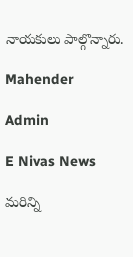నాయకులు పాల్గొన్నారు.

Mahender

Admin

E Nivas News

మరిన్ని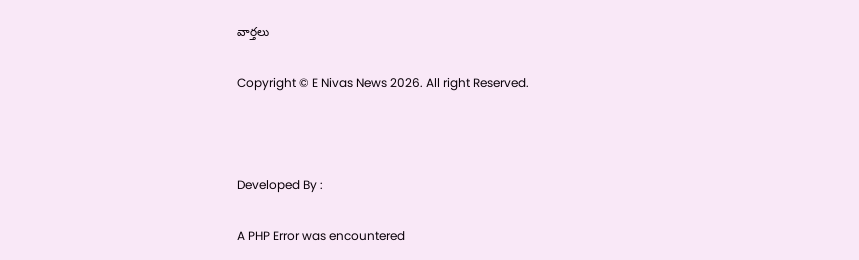వార్తలు

Copyright © E Nivas News 2026. All right Reserved.



Developed By :

A PHP Error was encountered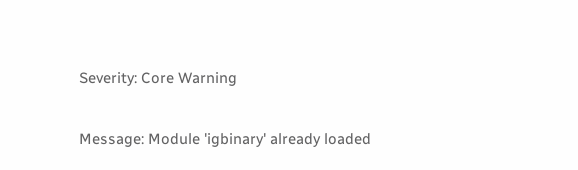Severity: Core Warning

Message: Module 'igbinary' already loaded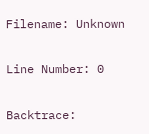Filename: Unknown

Line Number: 0

Backtrace: